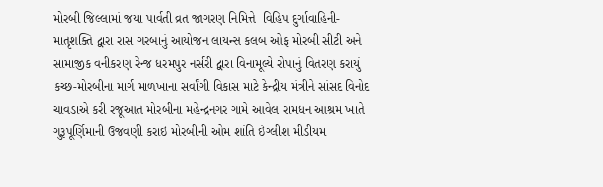મોરબી જિલ્લામાં જયા પાર્વતી વ્રત જાગરણ નિમિત્તે  વિહિપ દુર્ગાવાહિની-માતૃશક્તિ દ્વારા રાસ ગરબાનું આયોજન લાયન્સ કલબ ઓફ મોરબી સીટી અને સામાજીક વનીકરણ રેન્જ ધરમપુર નર્સરી દ્વારા વિનામૂલ્યે રોપાનું વિતરણ કરાયું કચ્છ-મોરબીના માર્ગ માળખાના સર્વાંગી વિકાસ માટે કેન્દ્રીય મંત્રીને સાંસદ વિનોદ ચાવડાએ કરી રજૂઆત મોરબીના મહેન્દ્રનગર ગામે આવેલ રામધન આશ્રમ ખાતે ગુરૂપૂર્ણિમાની ઉજવણી કરાઇ મોરબીની ઓમ શાંતિ ઇંગ્લીશ મીડીયમ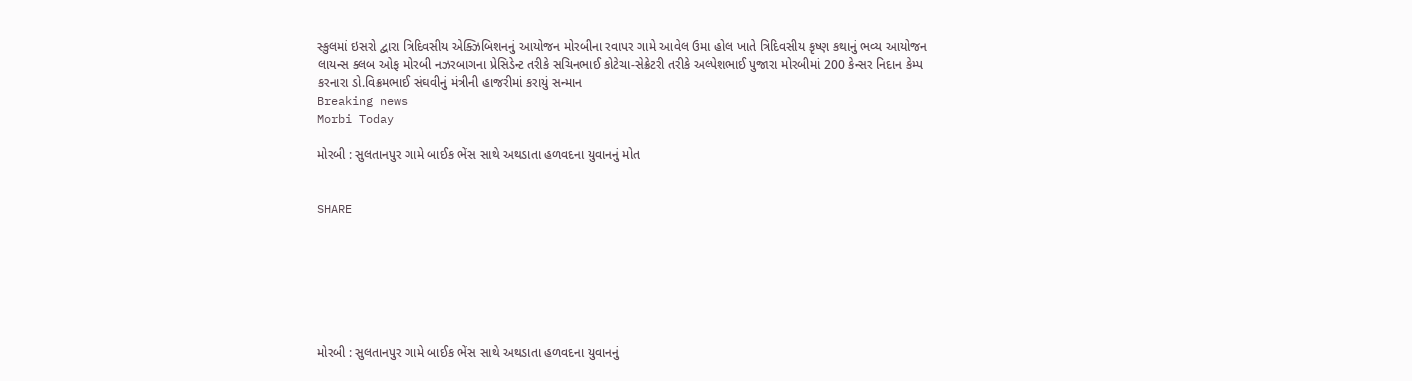સ્કુલમાં ઇસરો દ્વારા ત્રિદિવસીય એક્ઝિબિશનનું આયોજન મોરબીના રવાપર ગામે આવેલ ઉમા હોલ ખાતે ત્રિદિવસીય કૃષ્ણ કથાનું ભવ્ય આયોજન લાયન્સ ક્લબ ઓફ મોરબી નઝરબાગના પ્રેસિડેન્ટ તરીકે સચિનભાઈ કોટેચા-સેક્રેટરી તરીકે અલ્પેશભાઈ પુજારા મોરબીમાં 200 કેન્સર નિદાન કેમ્પ કરનારા ડો.વિક્રમભાઈ સંઘવીનું મંત્રીની હાજરીમાં કરાયું સન્માન
Breaking news
Morbi Today

મોરબી : સુલતાનપુર ગામે બાઈક ભેંસ સાથે અથડાતા હળવદના યુવાનનું મોત


SHARE







મોરબી : સુલતાનપુર ગામે બાઈક ભેંસ સાથે અથડાતા હળવદના યુવાનનું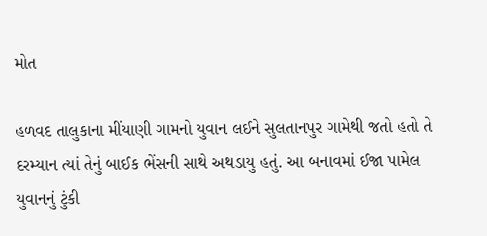મોત

હળવદ તાલુકાના મીંયાણી ગામનો યુવાન લઈને સુલતાનપુર ગામેથી જતો હતો તે દરમ્યાન ત્યાં તેનું બાઈક ભેંસની સાથે અથડાયુ હતું. આ બનાવમાં ઈજા પામેલ યુવાનનું ટુંકી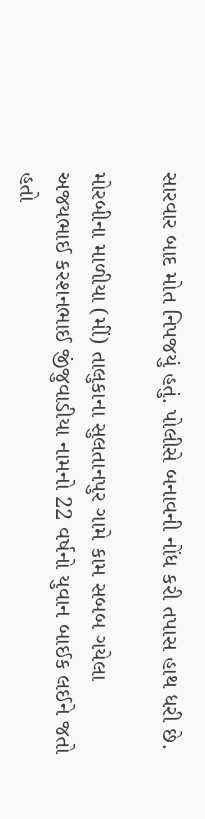સારવાર બાદ મોત નિપજયું હતું. પોલીસે બનાવની નોંધ કરી તપાસ હાથ ધરી છે.

મોરબીના માળીયા (મીં) તાલુકાના સુલતાનપુર ગામે કામ સબબ ગયેલા અજયભાઈ કરશનભાઈ જીંજુવાડીયા નામનો 22 વર્ષનો યુવાન બાઈક લઈને જતો હતો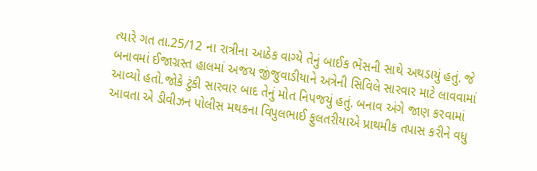ત્યારે ગત તા.25/12 ના રાત્રીના આઠેક વાગ્યે તેનું બાઈક ભેંસની સાથે અથડાયું હતું. જે બનાવમાં ઈજાગ્રસ્ત હાલમાં અજય જીંજુવાડીયાને અત્રેની સિવિલે સારવાર માટે લાવવામાં આવ્યો હતો.જોકે ટુંકી સારવાર બાદ તેનું મોત નિપજયું હતું. બનાવ અંગે જાણ કરવામાં આવતા એ ડીવીઝન પોલીસ મથકના વિપુલભાઈ ફુલતરીયાએ પ્રાથમીક તપાસ કરીને વધુ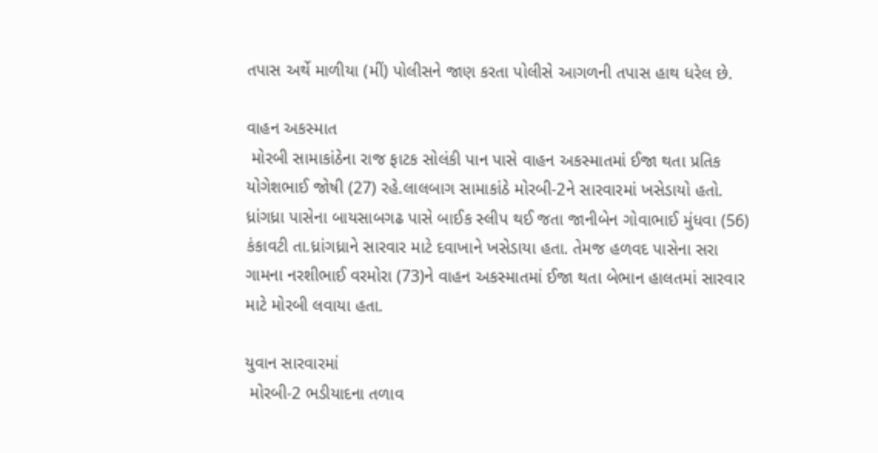તપાસ અર્થે માળીયા (મીં) પોલીસને જાણ કરતા પોલીસે આગળની તપાસ હાથ ધરેલ છે.

વાહન અકસ્માત
 મોરબી સામાકાંઠેના રાજ ફાટક સોલંકી પાન પાસે વાહન અકસ્માતમાં ઈજા થતા પ્રતિક યોગેશભાઈ જોષી (27) રહે.લાલબાગ સામાકાંઠે મોરબી-2ને સારવારમાં ખસેડાયો હતો. ધ્રાંગધ્રા પાસેના બાયસાબગઢ પાસે બાઈક સ્લીપ થઈ જતા જાનીબેન ગોવાભાઈ મુંધવા (56) કંકાવટી તા.ધ્રાંગધ્રાને સારવાર માટે દવાખાને ખસેડાયા હતા. તેમજ હળવદ પાસેના સરા ગામના નરશીભાઈ વરમોરા (73)ને વાહન અકસ્માતમાં ઈજા થતા બેભાન હાલતમાં સારવાર માટે મોરબી લવાયા હતા.

યુવાન સારવારમાં
 મોરબી-2 ભડીયાદના તળાવ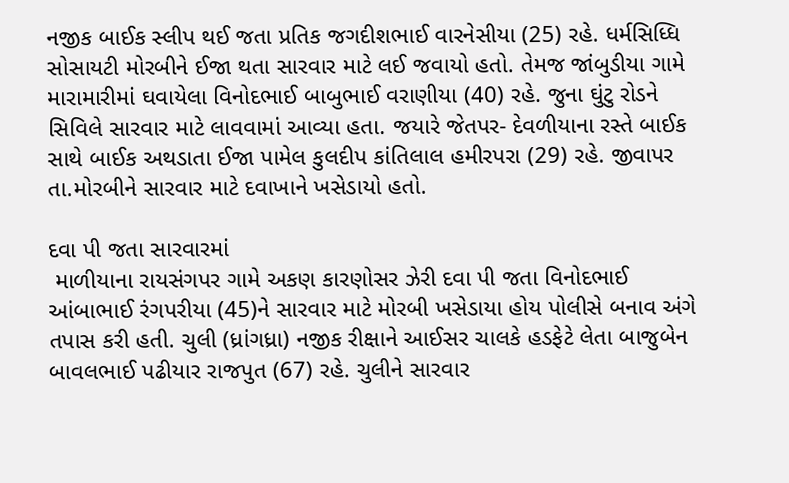નજીક બાઈક સ્લીપ થઈ જતા પ્રતિક જગદીશભાઈ વારનેસીયા (25) રહે. ધર્મસિધ્ધિ સોસાયટી મોરબીને ઈજા થતા સારવાર માટે લઈ જવાયો હતો. તેમજ જાંબુડીયા ગામે મારામારીમાં ઘવાયેલા વિનોદભાઈ બાબુભાઈ વરાણીયા (40) રહે. જુના ઘુંટુ રોડને સિવિલે સારવાર માટે લાવવામાં આવ્યા હતા. જયારે જેતપર- દેવળીયાના રસ્તે બાઈક સાથે બાઈક અથડાતા ઈજા પામેલ કુલદીપ કાંતિલાલ હમીરપરા (29) રહે. જીવાપર તા.મોરબીને સારવાર માટે દવાખાને ખસેડાયો હતો.

દવા પી જતા સારવારમાં
 માળીયાના રાયસંગપર ગામે અકણ કારણોસર ઝેરી દવા પી જતા વિનોદભાઈ આંબાભાઈ રંગપરીયા (45)ને સારવાર માટે મોરબી ખસેડાયા હોય પોલીસે બનાવ અંગે તપાસ કરી હતી. ચુલી (ધ્રાંગધ્રા) નજીક રીક્ષાને આઈસર ચાલકે હડફેટે લેતા બાજુબેન બાવલભાઈ પઢીયાર રાજપુત (67) રહે. ચુલીને સારવાર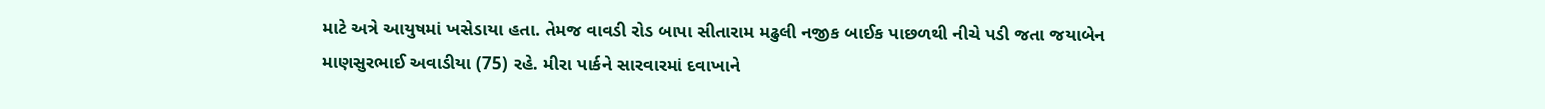માટે અત્રે આયુષમાં ખસેડાયા હતા. તેમજ વાવડી રોડ બાપા સીતારામ મઢુલી નજીક બાઈક પાછળથી નીચે પડી જતા જયાબેન માણસુરભાઈ અવાડીયા (75) રહે. મીરા પાર્કને સારવારમાં દવાખાને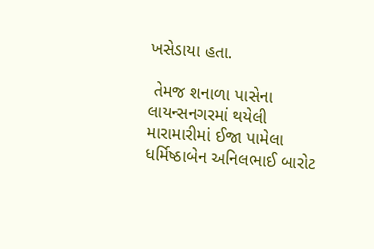ખસેડાયા હતા.

 તેમજ શનાળા પાસેના લાયન્સનગરમાં થયેલી મારામારીમાં ઈજા પામેલા ધર્મિષ્ઠાબેન અનિલભાઈ બારોટ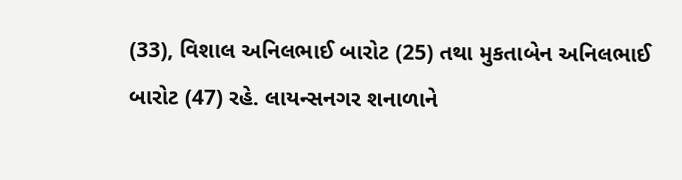(33), વિશાલ અનિલભાઈ બારોટ (25) તથા મુકતાબેન અનિલભાઈ બારોટ (47) રહે. લાયન્સનગર શનાળાને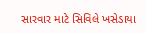સારવાર માટે સિવિલે ખસેડાયા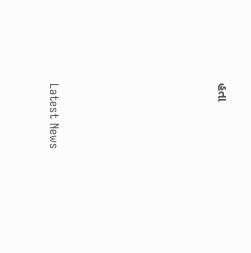હતા






Latest News